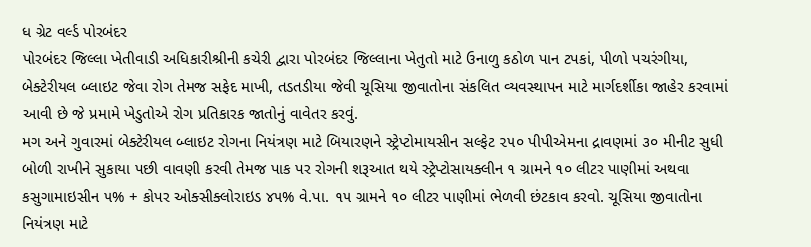ધ ગ્રેટ વર્લ્ડ પોરબંદર
પોરબંદર જિલ્લા ખેતીવાડી અધિકારીશ્રીની કચેરી દ્વારા પોરબંદર જિલ્લાના ખેતુતો માટે ઉનાળુ કઠોળ પાન ટપકાં, પીળો પચરંગીયા, બેક્ટેરીયલ બ્લાઇટ જેવા રોગ તેમજ સફેદ માખી, તડતડીયા જેવી ચૂસિયા જીવાતોના સંકલિત વ્યવસ્થાપન માટે માર્ગદર્શીકા જાહેર કરવામાં આવી છે જે પ્રમામે ખેડુતોએ રોગ પ્રતિકારક જાતોનું વાવેતર કરવું.
મગ અને ગુવારમાં બેક્ટેરીયલ બ્લાઇટ રોગના નિયંત્રણ માટે બિયારણને સ્ટ્રેપ્ટોમાયસીન સલ્ફેટ ૨૫૦ પીપીએમના દ્રાવણમાં ૩૦ મીનીટ સુધી બોળી રાખીને સુકાયા પછી વાવણી કરવી તેમજ પાક પર રોગની શરૂઆત થયે સ્ટ્રેપ્ટોસાયક્લીન ૧ ગ્રામને ૧૦ લીટર પાણીમાં અથવા કસુગામાઇસીન ૫% + કોપર ઓક્સીક્લોરાઇડ ૪૫% વે.પા. ૧૫ ગ્રામને ૧૦ લીટર પાણીમાં ભેળવી છંટકાવ કરવો. ચૂસિયા જીવાતોના નિયંત્રણ માટે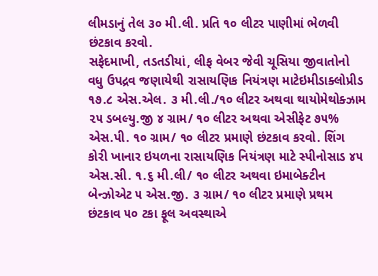લીમડાનું તેલ ૩૦ મી.લી. પ્રતિ ૧૦ લીટર પાણીમાં ભેળવી છંટકાવ કરવો.
સફેદમાખી, તડતડીયાં, લીફ વેબર જેવી ચૂસિયા જીવાતોનો વધુ ઉપદ્રવ જણાયેથી રાસાયણિક નિયંત્રણ માટેઇમીડાક્લોપ્રીડ ૧૭.૮ એસ.એલ. ૩ મી.લી./૧૦ લીટર અથવા થાયોમેથોક્ઝામ ૨૫ ડબલ્યુ.જી ૪ ગ્રામ/ ૧૦ લીટર અથવા એસીફેટ ૭૫% એસ.પી. ૧૦ ગ્રામ/ ૧૦ લીટર પ્રમાણે છંટકાવ કરવો. શિંગ કોરી ખાનાર ઇયળના રાસાયણિક નિયંત્રણ માટે સ્પીનોસાડ ૪૫ એસ.સી. ૧.૬ મી.લી/ ૧૦ લીટર અથવા ઇમાબેક્ટીન બેન્ઝોએટ ૫ એસ.જી. ૩ ગ્રામ/ ૧૦ લીટર પ્રમાણે પ્રથમ છંટકાવ ૫૦ ટકા ફૂલ અવસ્થાએ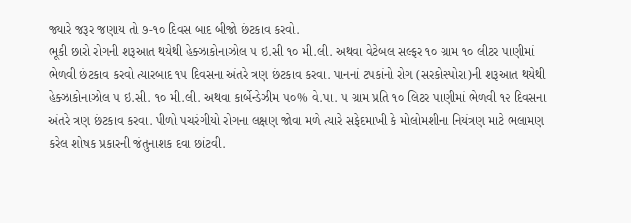જ્યારે જરૂર જણાય તો ૭-૧૦ દિવસ બાદ બીજો છંટકાવ કરવો.
ભૂકી છારો રોગની શરૂઆત થયેથી હેક્ઝાકોનાઝોલ ૫ ઇ.સી ૧૦ મી.લી. અથવા વેટેબલ સલ્ફર ૧૦ ગ્રામ ૧૦ લીટર પાણીમાં ભેળવી છંટકાવ કરવો ત્યારબાદ ૧૫ દિવસના અંતરે ત્રણ છંટકાવ કરવા. પાનનાં ટપકાંનો રોગ (સરકોસ્પોરા)ની શરૂઆત થયેથી હેક્ઝાકોનાઝોલ ૫ ઇ.સી. ૧૦ મી.લી. અથવા કાર્બેન્ડેઝીમ ૫૦% વે.પા. ૫ ગ્રામ પ્રતિ ૧૦ લિટર પાણીમાં ભેળવી ૧૨ દિવસના અંતરે ત્રણ છંટકાવ કરવા. પીળો પચરંગીયો રોગના લક્ષણ જોવા મળે ત્યારે સફેદમાખી કે મોલોમશીના નિયંત્રણ માટે ભલામણ કરેલ શોષક પ્રકારની જંતુનાશક દવા છાંટવી.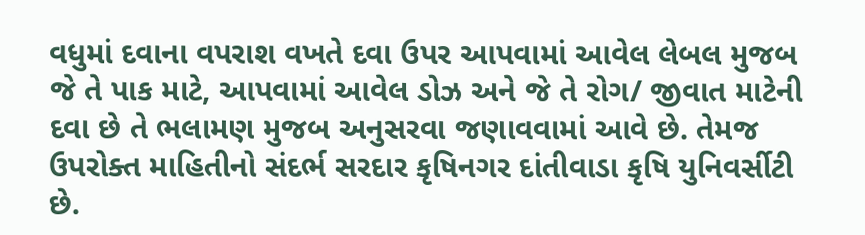વધુમાં દવાના વપરાશ વખતે દવા ઉપર આપવામાં આવેલ લેબલ મુજબ જે તે પાક માટે, આપવામાં આવેલ ડોઝ અને જે તે રોગ/ જીવાત માટેની દવા છે તે ભલામણ મુજબ અનુસરવા જણાવવામાં આવે છે. તેમજ ઉપરોક્ત માહિતીનો સંદર્ભ સરદાર કૃષિનગર દાંતીવાડા કૃષિ યુનિવર્સીટી છે.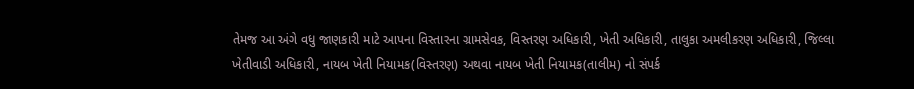તેમજ આ અંગે વધુ જાણકારી માટે આપના વિસ્તારના ગ્રામસેવક, વિસ્તરણ અધિકારી, ખેતી અધિકારી, તાલુકા અમલીકરણ અધિકારી, જિલ્લા ખેતીવાડી અધિકારી, નાયબ ખેતી નિયામક(વિસ્તરણ) અથવા નાયબ ખેતી નિયામક(તાલીમ) નો સંપર્ક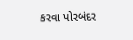કરવા પોરબંદર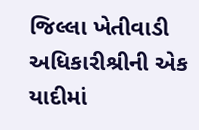જિલ્લા ખેતીવાડી અધિકારીશ્રીની એક યાદીમાં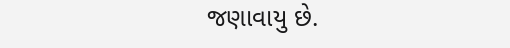જણાવાયુ છે.